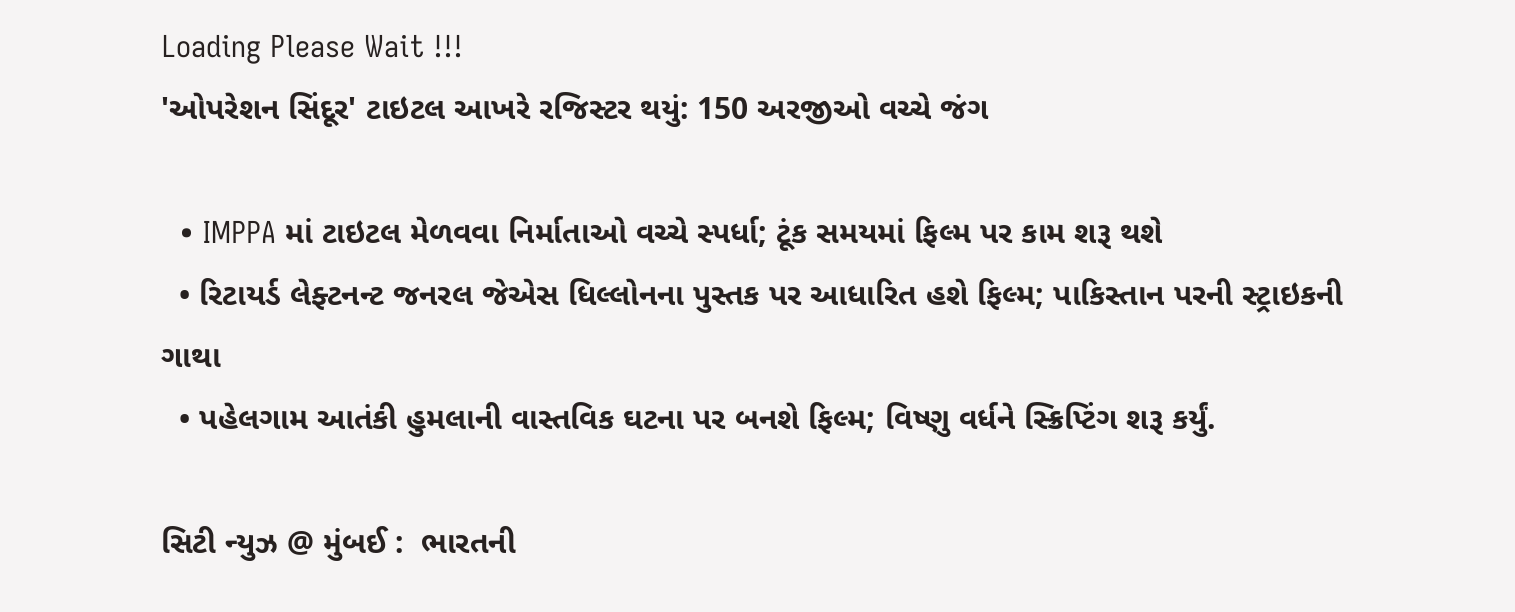Loading Please Wait !!!
'ઓપરેશન સિંદૂર' ટાઇટલ આખરે રજિસ્ટર થયું: 150 અરજીઓ વચ્ચે જંગ

  • IMPPA માં ટાઇટલ મેળવવા નિર્માતાઓ વચ્ચે સ્પર્ધા; ટૂંક સમયમાં ફિલ્મ પર કામ શરૂ થશે
  • રિટાયર્ડ લેફ્ટનન્ટ જનરલ જેએસ ધિલ્લોનના પુસ્તક પર આધારિત હશે ફિલ્મ; પાકિસ્તાન પરની સ્ટ્રાઇકની ગાથા
  • પહેલગામ આતંકી હુમલાની વાસ્તવિક ઘટના પર બનશે ફિલ્મ; વિષ્ણુ વર્ધને સ્ક્રિપ્ટિંગ શરૂ કર્યું.

સિટી ન્યુઝ @ મુંબઈ :  ભારતની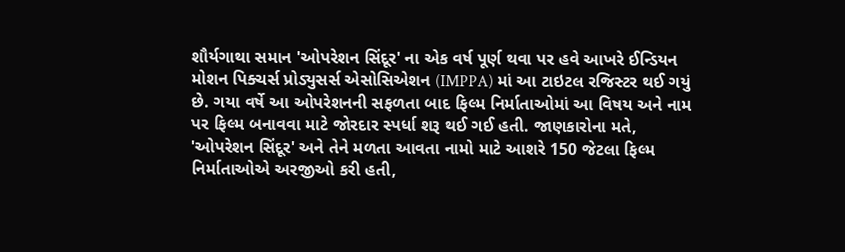શૌર્યગાથા સમાન 'ઓપરેશન સિંદૂર' ના એક વર્ષ પૂર્ણ થવા પર હવે આખરે ઈન્ડિયન મોશન પિક્ચર્સ પ્રોડ્યુસર્સ એસોસિએશન (IMPPA) માં આ ટાઇટલ રજિસ્ટર થઈ ગયું છે. ગયા વર્ષે આ ઓપરેશનની સફળતા બાદ ફિલ્મ નિર્માતાઓમાં આ વિષય અને નામ પર ફિલ્મ બનાવવા માટે જોરદાર સ્પર્ધા શરૂ થઈ ગઈ હતી. જાણકારોના મતે, 'ઓપરેશન સિંદૂર' અને તેને મળતા આવતા નામો માટે આશરે 150 જેટલા ફિલ્મ નિર્માતાઓએ અરજીઓ કરી હતી,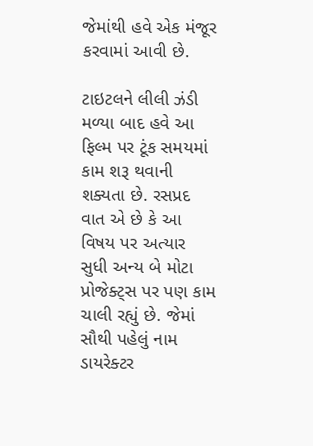જેમાંથી હવે એક મંજૂર કરવામાં આવી છે.

ટાઇટલને લીલી ઝંડી મળ્યા બાદ હવે આ ફિલ્મ પર ટૂંક સમયમાં કામ શરૂ થવાની શક્યતા છે. રસપ્રદ વાત એ છે કે આ વિષય પર અત્યાર સુધી અન્ય બે મોટા પ્રોજેક્ટ્સ પર પણ કામ ચાલી રહ્યું છે. જેમાં સૌથી પહેલું નામ ડાયરેક્ટર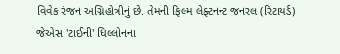વિવેક રંજન અગ્નિહોત્રીનું છે. તેમની ફિલ્મ લેફ્ટનન્ટ જનરલ (રિટાયર્ડ) જેએસ 'ટાઈની' ધિલ્લોનના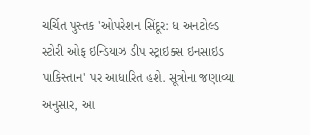ચર્ચિત પુસ્તક 'ઓપરેશન સિંદૂર: ધ અનટોલ્ડ સ્ટોરી ઓફ ઇન્ડિયાઝ ડીપ સ્ટ્રાઇક્સ ઇનસાઇડ પાકિસ્તાન' પર આધારિત હશે. સૂત્રોના જણાવ્યા અનુસાર, આ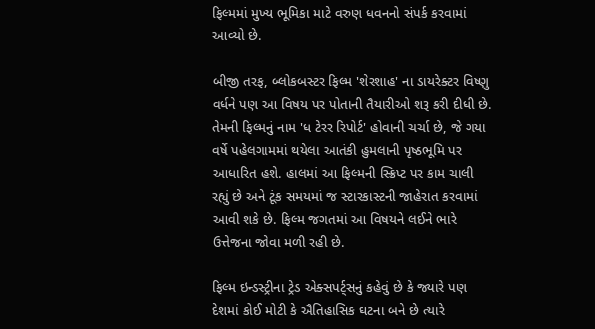ફિલ્મમાં મુખ્ય ભૂમિકા માટે વરુણ ધવનનો સંપર્ક કરવામાં આવ્યો છે.

બીજી તરફ, બ્લોકબસ્ટર ફિલ્મ 'શેરશાહ' ના ડાયરેક્ટર વિષ્ણુ વર્ધને પણ આ વિષય પર પોતાની તૈયારીઓ શરૂ કરી દીધી છે. તેમની ફિલ્મનું નામ 'ધ ટેરર રિપોર્ટ' હોવાની ચર્ચા છે, જે ગયા વર્ષે પહેલગામમાં થયેલા આતંકી હુમલાની પૃષ્ઠભૂમિ પર આધારિત હશે. હાલમાં આ ફિલ્મની સ્ક્રિપ્ટ પર કામ ચાલી રહ્યું છે અને ટૂંક સમયમાં જ સ્ટારકાસ્ટની જાહેરાત કરવામાં આવી શકે છે. ફિલ્મ જગતમાં આ વિષયને લઈને ભારે ઉત્તેજના જોવા મળી રહી છે.

ફિલ્મ ઇન્ડસ્ટ્રીના ટ્રેડ એક્સપર્ટ્સનું કહેવું છે કે જ્યારે પણ દેશમાં કોઈ મોટી કે ઐતિહાસિક ઘટના બને છે ત્યારે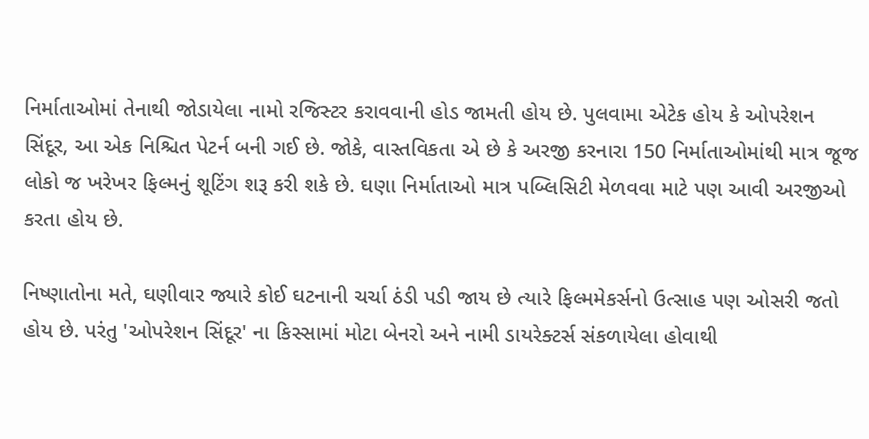નિર્માતાઓમાં તેનાથી જોડાયેલા નામો રજિસ્ટર કરાવવાની હોડ જામતી હોય છે. પુલવામા એટેક હોય કે ઓપરેશન સિંદૂર, આ એક નિશ્ચિત પેટર્ન બની ગઈ છે. જોકે, વાસ્તવિકતા એ છે કે અરજી કરનારા 150 નિર્માતાઓમાંથી માત્ર જૂજ લોકો જ ખરેખર ફિલ્મનું શૂટિંગ શરૂ કરી શકે છે. ઘણા નિર્માતાઓ માત્ર પબ્લિસિટી મેળવવા માટે પણ આવી અરજીઓ કરતા હોય છે.

નિષ્ણાતોના મતે, ઘણીવાર જ્યારે કોઈ ઘટનાની ચર્ચા ઠંડી પડી જાય છે ત્યારે ફિલ્મમેકર્સનો ઉત્સાહ પણ ઓસરી જતો હોય છે. પરંતુ 'ઓપરેશન સિંદૂર' ના કિસ્સામાં મોટા બેનરો અને નામી ડાયરેક્ટર્સ સંકળાયેલા હોવાથી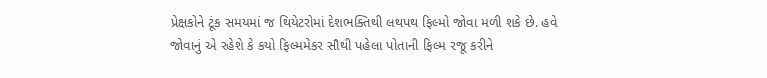પ્રેક્ષકોને ટૂંક સમયમાં જ થિયેટરોમાં દેશભક્તિથી લથપથ ફિલ્મો જોવા મળી શકે છે. હવે જોવાનું એ રહેશે કે કયો ફિલ્મમેકર સૌથી પહેલા પોતાની ફિલ્મ રજૂ કરીને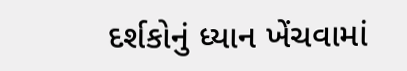દર્શકોનું ધ્યાન ખેંચવામાં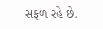સફળ રહે છે.